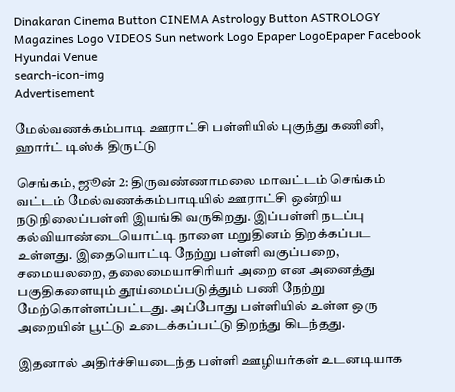Dinakaran Cinema Button CINEMA Astrology Button ASTROLOGY  Magazines Logo VIDEOS Sun network Logo Epaper LogoEpaper Facebook
Hyundai Venue
search-icon-img
Advertisement

மேல்வணக்கம்பாடி ஊராட்சி பள்ளியில் புகுந்து கணினி, ஹார்ட் டிஸ்க் திருட்டு

செங்கம், ஜூன் 2: திருவண்ணாமலை மாவட்டம் செங்கம் வட்டம் மேல்வணக்கம்பாடியில் ஊராட்சி ஒன்றிய நடுநிலைப்பள்ளி இயங்கி வருகிறது. இப்பள்ளி நடப்பு கல்வியாண்டையொட்டி நாளை மறுதினம் திறக்கப்பட உள்ளது. இதையொட்டி நேற்று பள்ளி வகுப்பறை, சமையலறை, தலைமையாசிரியர் அறை என அனைத்து பகுதிகளையும் தூய்மைப்படுத்தும் பணி நேற்று மேற்கொள்ளப்பட்டது. அப்போது பள்ளியில் உள்ள ஒரு அறையின் பூட்டு உடைக்கப்பட்டு திறந்து கிடந்தது.

இதனால் அதிர்ச்சியடைந்த பள்ளி ஊழியர்கள் உடனடியாக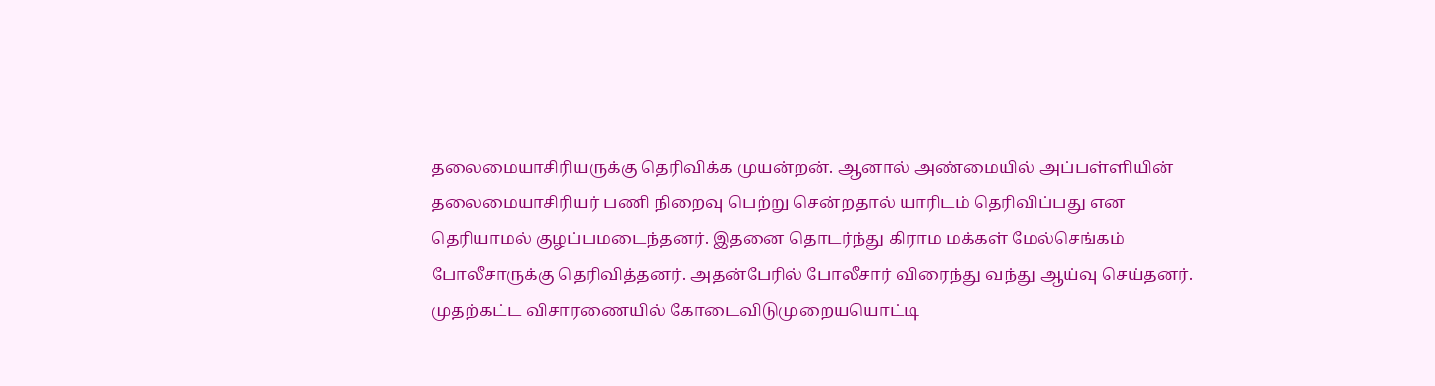தலைமையாசிரியருக்கு தெரிவிக்க முயன்றன். ஆனால் அண்மையில் அப்பள்ளியின் தலைமையாசிரியர் பணி நிறைவு பெற்று சென்றதால் யாரிடம் தெரிவிப்பது என தெரியாமல் குழப்பமடைந்தனர். இதனை தொடர்ந்து கிராம மக்கள் மேல்செங்கம் போலீசாருக்கு தெரிவித்தனர். அதன்பேரில் போலீசார் விரைந்து வந்து ஆய்வு செய்தனர். முதற்கட்ட விசாரணையில் கோடைவிடுமுறையயொட்டி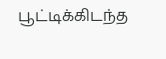பூட்டிக்கிடந்த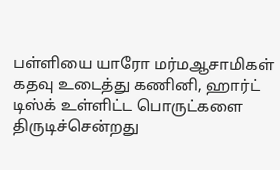பள்ளியை யாரோ மர்மஆசாமிகள் கதவு உடைத்து கணினி, ஹார்ட் டிஸ்க் உள்ளிட்ட பொருட்களை திருடிச்சென்றது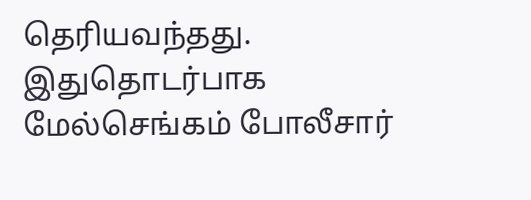தெரியவந்தது. இதுதொடர்பாக மேல்செங்கம் போலீசார்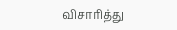விசாரித்து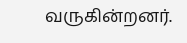வருகின்றனர்.